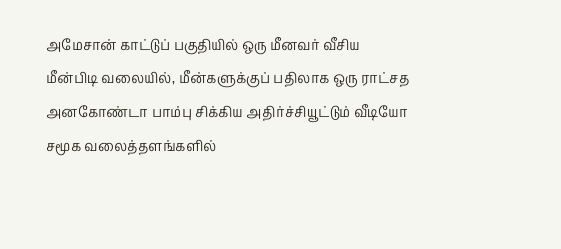அமேசான் காட்டுப் பகுதியில் ஒரு மீனவர் வீசிய மீன்பிடி வலையில், மீன்களுக்குப் பதிலாக ஒரு ராட்சத அனகோண்டா பாம்பு சிக்கிய அதிர்ச்சியூட்டும் வீடியோ சமூக வலைத்தளங்களில்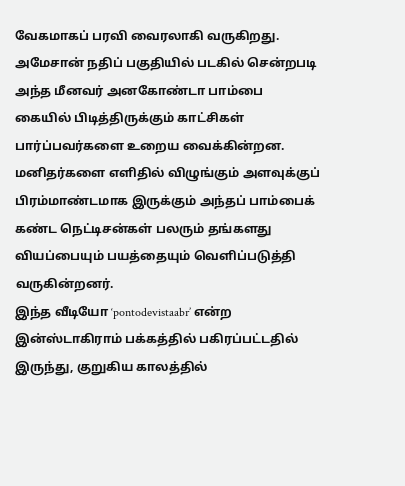வேகமாகப் பரவி வைரலாகி வருகிறது. அமேசான் நதிப் பகுதியில் படகில் சென்றபடி அந்த மீனவர் அனகோண்டா பாம்பை கையில் பிடித்திருக்கும் காட்சிகள் பார்ப்பவர்களை உறைய வைக்கின்றன. மனிதர்களை எளிதில் விழுங்கும் அளவுக்குப் பிரம்மாண்டமாக இருக்கும் அந்தப் பாம்பைக் கண்ட நெட்டிசன்கள் பலரும் தங்களது வியப்பையும் பயத்தையும் வெளிப்படுத்தி வருகின்றனர்.
இந்த வீடியோ ‘pontodevistaabr’ என்ற இன்ஸ்டாகிராம் பக்கத்தில் பகிரப்பட்டதில் இருந்து, குறுகிய காலத்தில்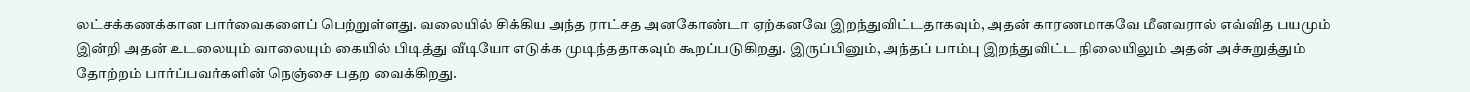லட்சக்கணக்கான பார்வைகளைப் பெற்றுள்ளது. வலையில் சிக்கிய அந்த ராட்சத அனகோண்டா ஏற்கனவே இறந்துவிட்டதாகவும், அதன் காரணமாகவே மீனவரால் எவ்வித பயமும் இன்றி அதன் உடலையும் வாலையும் கையில் பிடித்து வீடியோ எடுக்க முடிந்ததாகவும் கூறப்படுகிறது. இருப்பினும், அந்தப் பாம்பு இறந்துவிட்ட நிலையிலும் அதன் அச்சுறுத்தும் தோற்றம் பார்ப்பவர்களின் நெஞ்சை பதற வைக்கிறது.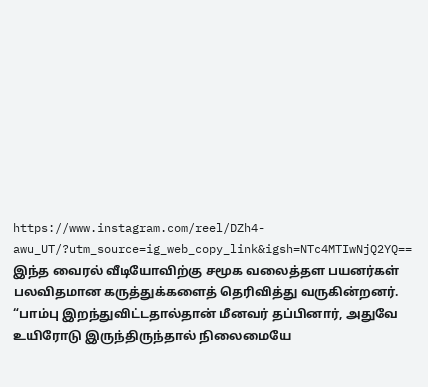https://www.instagram.com/reel/DZh4-awu_UT/?utm_source=ig_web_copy_link&igsh=NTc4MTIwNjQ2YQ==
இந்த வைரல் வீடியோவிற்கு சமூக வலைத்தள பயனர்கள் பலவிதமான கருத்துக்களைத் தெரிவித்து வருகின்றனர். “பாம்பு இறந்துவிட்டதால்தான் மீனவர் தப்பினார், அதுவே உயிரோடு இருந்திருந்தால் நிலைமையே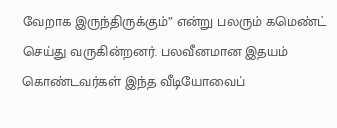வேறாக இருந்திருக்கும்” என்று பலரும் கமெண்ட் செய்து வருகின்றனர். பலவீனமான இதயம் கொண்டவர்கள் இந்த வீடியோவைப்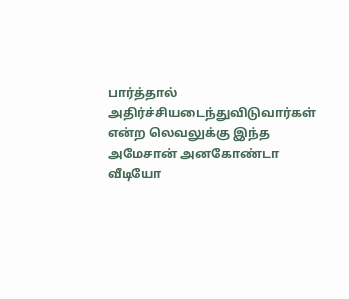பார்த்தால் அதிர்ச்சியடைந்துவிடுவார்கள் என்ற லெவலுக்கு இந்த அமேசான் அனகோண்டா வீடியோ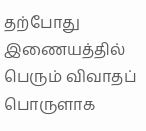தற்போது இணையத்தில் பெரும் விவாதப் பொருளாக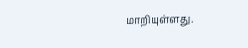மாறியுள்ளது.